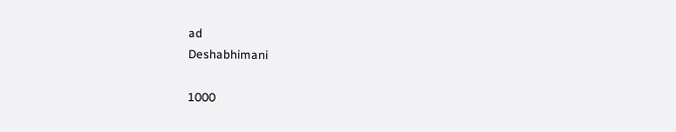ad
Deshabhimani

1000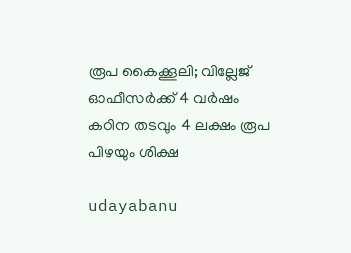രൂപ കൈക്കൂലി; വില്ലേജ് ഓഫീസർക്ക് 4 വർഷം കഠിന തടവും 4 ലക്ഷം രൂപ പിഴയും ശിക്ഷ

udayabanu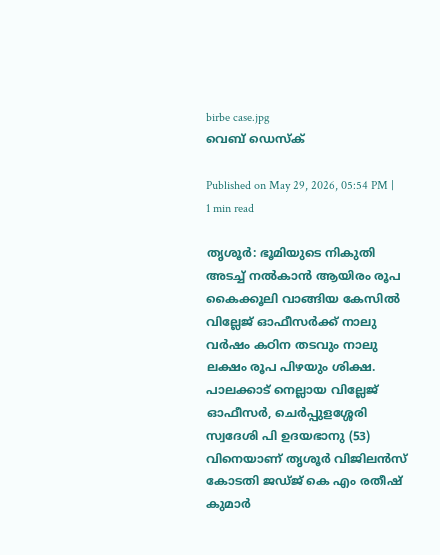birbe case.jpg
വെബ് ഡെസ്ക്

Published on May 29, 2026, 05:54 PM | 1 min read

തൃശൂർ: ഭൂമിയുടെ നികുതി അടച്ച് നൽകാൻ ആയിരം രൂപ കൈക്കൂലി വാങ്ങിയ കേസിൽ വില്ലേജ് ഓഫീസർക്ക് നാലു വർഷം കഠിന തടവും നാലു ലക്ഷം രൂപ പിഴയും ശിക്ഷ. പാലക്കാട് നെല്ലായ വില്ലേജ് ഓഫീസർ, ചെർപ്പുളശ്ശേരി സ്വദേശി പി ഉദയഭാനു (53) വിനെയാണ് തൃശൂർ വിജിലൻസ് കോടതി ജഡ്‌ജ് കെ എം രതീഷ് കുമാർ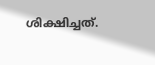ശിക്ഷിച്ചത്.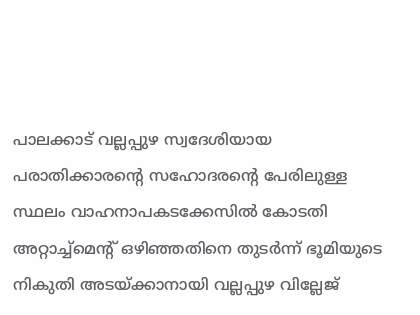പാലക്കാട് വല്ലപ്പുഴ സ്വദേശിയായ പരാതിക്കാരന്റെ സഹോദരന്റെ പേരിലുള്ള സ്ഥലം വാഹനാപകടക്കേസിൽ കോടതി അറ്റാച്ച്‌മെന്റ് ഒഴിഞ്ഞതിനെ തുടർന്ന് ഭൂമിയുടെ നികുതി അടയ്ക്കാനായി വല്ലപ്പുഴ വില്ലേജ്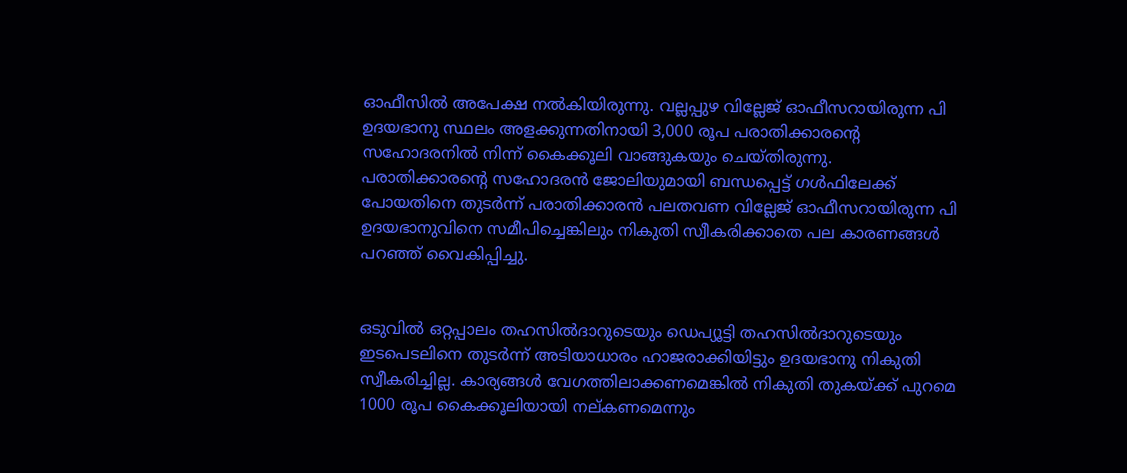ഓഫീസിൽ അപേക്ഷ നൽകിയിരുന്നു. വല്ലപ്പുഴ വില്ലേജ് ഓഫീസറായിരുന്ന പി ഉദയഭാനു സ്ഥലം അളക്കുന്നതിനായി 3,000 രൂപ പരാതിക്കാരന്റെ സഹോദരനിൽ നിന്ന് കൈക്കൂലി വാങ്ങുകയും ചെയ്തിരുന്നു. പരാതിക്കാരന്റെ സഹോദരൻ ജോലിയുമായി ബന്ധപ്പെട്ട് ഗൾഫിലേക്ക് പോയതിനെ തുടർന്ന് പരാതിക്കാരൻ പലതവണ വില്ലേജ് ഓഫീസറായിരുന്ന പി ഉദയഭാനുവിനെ സമീപിച്ചെങ്കിലും നികുതി സ്വീകരിക്കാതെ പല കാരണങ്ങൾ പറഞ്ഞ് വൈകിപ്പിച്ചു.


ഒടുവിൽ ഒറ്റപ്പാലം തഹസിൽദാറുടെയും ഡെപ്യൂട്ടി തഹസിൽദാറുടെയും ഇടപെടലിനെ തുടർന്ന് അടിയാധാരം ഹാജരാക്കിയിട്ടും ഉദയഭാനു നികുതി സ്വീകരിച്ചില്ല. കാര്യങ്ങൾ വേഗത്തിലാക്കണമെങ്കിൽ നികുതി തുകയ്ക്ക് പുറമെ 1000 രൂപ കൈക്കൂലിയായി നല്കണമെന്നും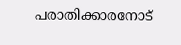പരാതിക്കാരനോട്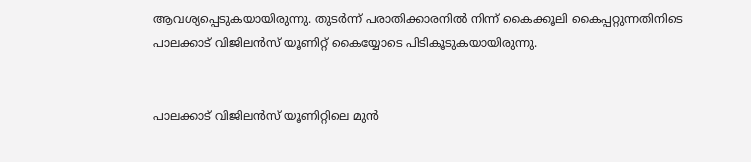ആവശ്യപ്പെടുകയായിരുന്നു. തുടർന്ന് പരാതിക്കാരനിൽ നിന്ന് കൈക്കൂലി കൈപ്പറ്റുന്നതിനിടെ പാലക്കാട് വിജിലൻസ് യൂണിറ്റ് കൈയ്യോടെ പിടികൂടുകയായിരുന്നു.


പാലക്കാട് വിജിലൻസ് യൂണിറ്റിലെ മുൻ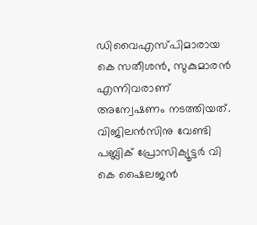ഡിവൈഎസ്‍പിമാരായ കെ സതീശൻ, സുകുമാരൻ എന്നിവരാണ് അന്വേഷണം നടത്തിയത്. വിജിലൻസിനു വേണ്ടി പബ്ലിക് പ്രോസിക്യൂട്ടർ വി കെ ഷൈലജൻ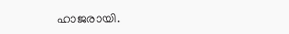ഹാജരായി.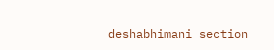deshabhimani section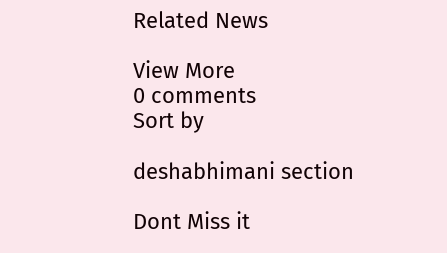Related News

View More
0 comments
Sort by

deshabhimani section

Dont Miss it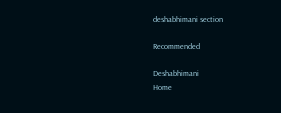deshabhimani section

Recommended

Deshabhimani
Home